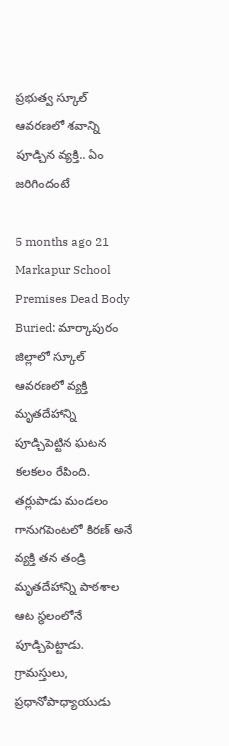ప్రభుత్వ స్కూల్ ఆవరణలో శవాన్ని పూడ్చిన వ్యక్తి.. ఏం జరిగిందంటే

5 months ago 21
Markapur School Premises Dead Body Buried: మార్కాపురం జిల్లాలో స్కూల్ ఆవరణలో వ్యక్తి మృతదేహాన్ని పూడ్చిపెట్టిన ఘటన కలకలం రేపింది. తర్లుపాడు మండలం గానుగపెంటలో కిరణ్ అనే వ్యక్తి తన తండ్రి మృతదేహాన్ని పాఠశాల ఆట స్థలంలోనే పూడ్చిపెట్టాడు. గ్రామస్తులు, ప్రధానోపాధ్యాయుడు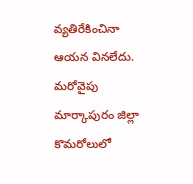వ్యతిరేకించినా ఆయన వినలేదు. మరోవైపు మార్కాపురం జిల్లా కొమరోలులో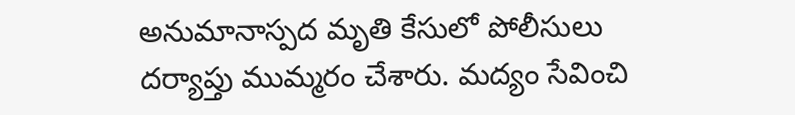అనుమానాస్పద మృతి కేసులో పోలీసులు దర్యాప్తు ముమ్మరం చేశారు. మద్యం సేవించి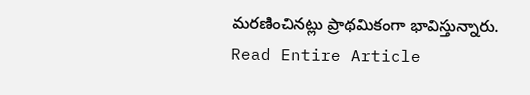మరణించినట్లు ప్రాథమికంగా భావిస్తున్నారు.
Read Entire Article